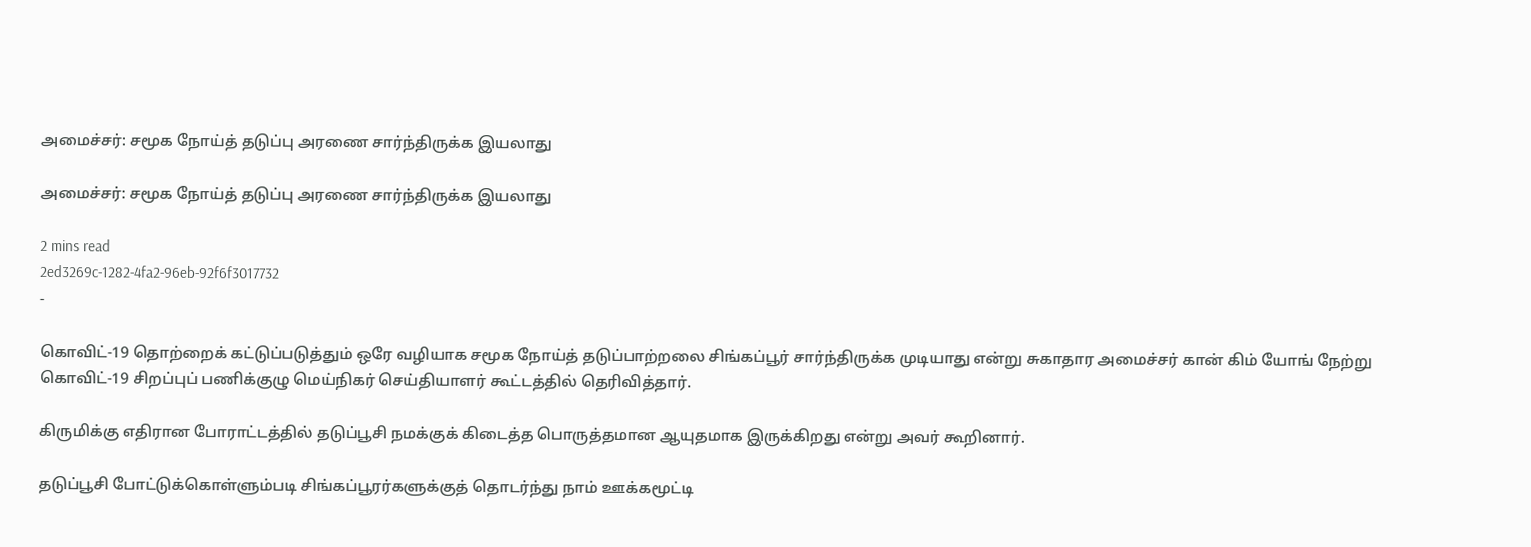அமைச்சர்: சமூக நோய்த் தடுப்பு அரணை சார்ந்திருக்க இயலாது

அமைச்சர்: சமூக நோய்த் தடுப்பு அரணை சார்ந்திருக்க இயலாது

2 mins read
2ed3269c-1282-4fa2-96eb-92f6f3017732
-

கொவிட்-19 தொற்றைக் கட்டுப்படுத்தும் ஒரே வழியாக சமூக நோய்த் தடுப்பாற்றலை சிங்கப்பூர் சார்ந்திருக்க முடியாது என்று சுகாதார அமைச்சர் கான் கிம் யோங் நேற்று கொவிட்-19 சிறப்புப் பணிக்குழு மெய்நிகர் செய்தியாளர் கூட்டத்தில் தெரிவித்தார்.

கிருமிக்கு எதிரான போராட்டத்தில் தடுப்பூசி நமக்குக் கிடைத்த பொருத்தமான ஆயுதமாக இருக்கிறது என்று அவர் கூறினார்.

தடுப்பூசி போட்டுக்கொள்ளும்படி சிங்கப்பூரர்களுக்குத் தொடர்ந்து நாம் ஊக்கமூட்டி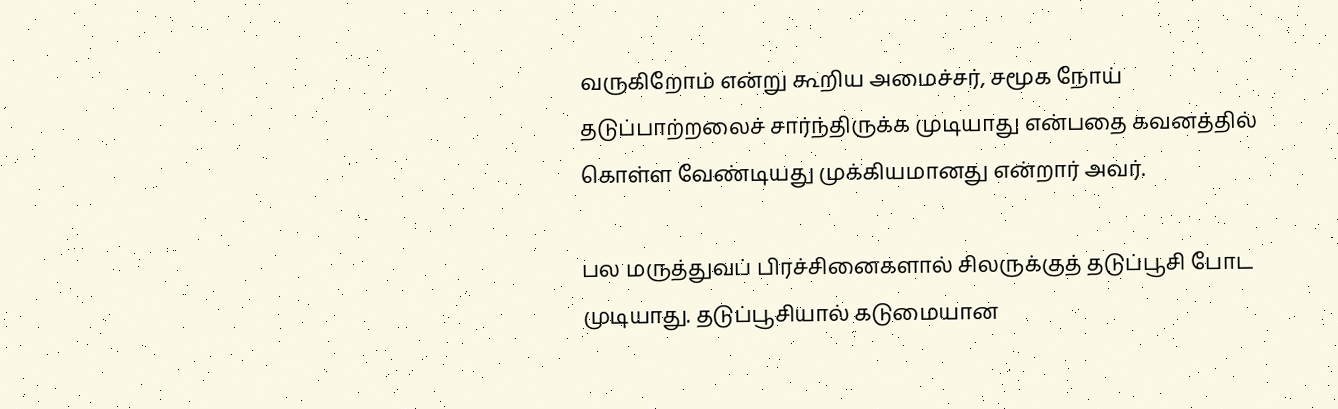வருகிறோம் என்று கூறிய அமைச்சர், சமூக நோய் தடுப்பாற்றலைச் சார்ந்திருக்க முடியாது என்பதை கவனத்தில் கொள்ள வேண்டியது முக்கியமானது என்றார் அவர்.

பல மருத்துவப் பிரச்சினைகளால் சிலருக்குத் தடுப்பூசி போட முடியாது. தடுப்பூசியால் கடுமையான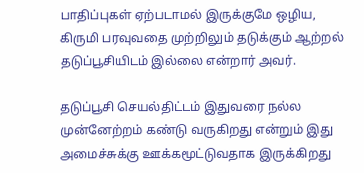பாதிப்புகள் ஏற்படாமல் இருக்குமே ஒழிய, கிருமி பரவுவதை முற்றிலும் தடுக்கும் ஆற்றல் தடுப்பூசியிடம் இல்லை என்றார் அவர்.

தடுப்பூசி செயல்திட்டம் இதுவரை நல்ல முன்னேற்றம் கண்டு வருகிறது என்றும் இது அமைச்சுக்கு ஊக்கமூட்டுவதாக இருக்கிறது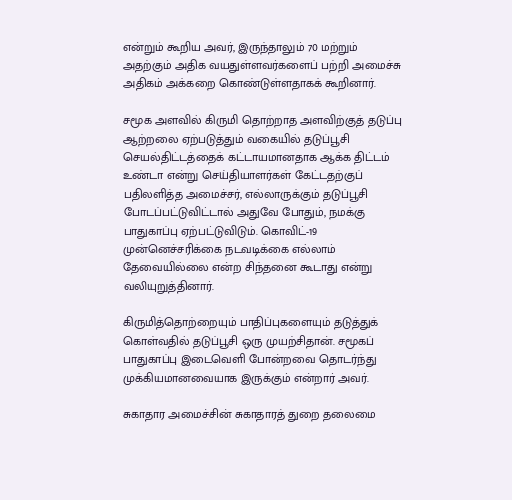என்றும் கூறிய அவர், இருந்தாலும் 70 மற்றும் அதற்கும் அதிக வயதுள்ளவர்களைப் பற்றி அமைச்சு அதிகம் அக்கறை கொண்டுள்ளதாகக் கூறினார்.

சமூக அளவில் கிருமி தொற்றாத அளவிற்குத் தடுப்பு ஆற்றலை ஏற்படுத்தும் வகையில் தடுப்பூசி செயல்திட்டத்தைக் கட்டாயமானதாக ஆக்க திட்டம் உண்டா என்று செய்தியாளர்கள் கேட்டதற்குப் பதிலளித்த அமைச்சர், எல்லாருக்கும் தடுப்பூசி போடப்பட்டுவிட்டால் அதுவே போதும், நமக்கு பாதுகாப்பு ஏற்பட்டுவிடும். கொவிட்-19 முன்னெச்சரிக்கை நடவடிக்கை எல்லாம் தேவையில்லை என்ற சிந்தனை கூடாது என்று வலியுறுத்தினார்.

கிருமித்தொற்றையும் பாதிப்புகளையும் தடுத்துக் கொள்வதில் தடுப்பூசி ஒரு முயற்சிதான். சமூகப் பாதுகாப்பு இடைவெளி போன்றவை தொடர்ந்து முக்கியமானவையாக இருக்கும் என்றார் அவர்.

சுகாதார அமைச்சின் சுகாதாரத் துறை தலைமை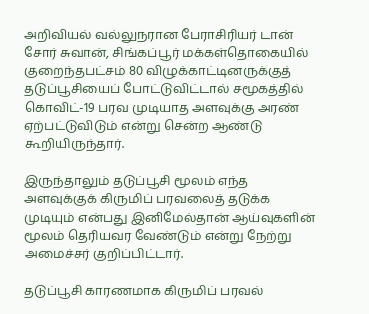அறிவியல் வல்லுநரான பேராசிரியர் டான் சோர் சுவான், சிங்கப்பூர் மக்கள்தொகையில் குறைந்தபட்சம் 80 விழுக்காட்டினருக்குத் தடுப்பூசியைப் போட்டுவிட்டால் சமூகத்தில் கொவிட்-19 பரவ முடியாத அளவுக்கு அரண் ஏற்பட்டுவிடும் என்று சென்ற ஆண்டு கூறியிருந்தார்.

இருந்தாலும் தடுப்பூசி மூலம் எந்த அளவுக்குக் கிருமிப் பரவலைத் தடுக்க முடியும் என்பது இனிமேல்தான் ஆய்வுகளின் மூலம் தெரியவர வேண்டும் என்று நேற்று அமைச்சர் குறிப்பிட்டார்.

தடுப்பூசி காரணமாக கிருமிப் பரவல்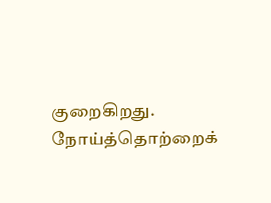குறைகிறது. நோய்த்தொற்றைக்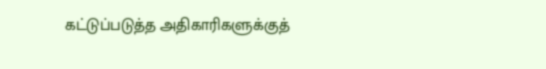கட்டுப்படுத்த அதிகாரிகளுக்குத்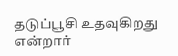தடுப்பூசி உதவுகிறது என்றார்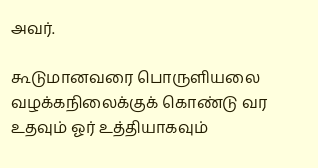அவர்.

கூடுமானவரை பொருளியலை வழக்கநிலைக்குக் கொண்டு வர உதவும் ஓர் உத்தியாகவும்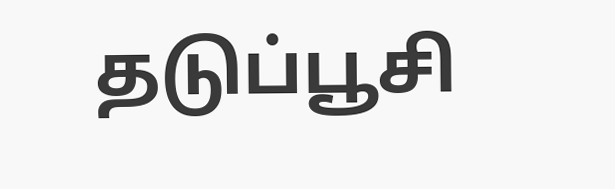தடுப்பூசி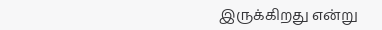இருக்கிறது என்று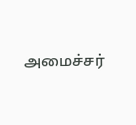அமைச்சர்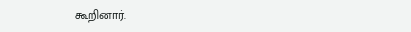கூறினார்.